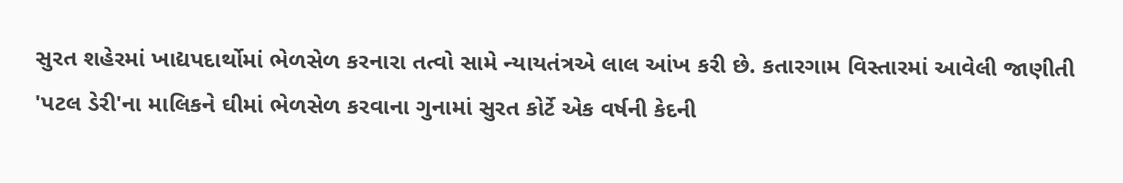સુરત શહેરમાં ખાદ્યપદાર્થોમાં ભેળસેળ કરનારા તત્વો સામે ન્યાયતંત્રએ લાલ આંખ કરી છે. કતારગામ વિસ્તારમાં આવેલી જાણીતી 'પટલ ડેરી'ના માલિકને ઘીમાં ભેળસેળ કરવાના ગુનામાં સુરત કોર્ટે એક વર્ષની કેદની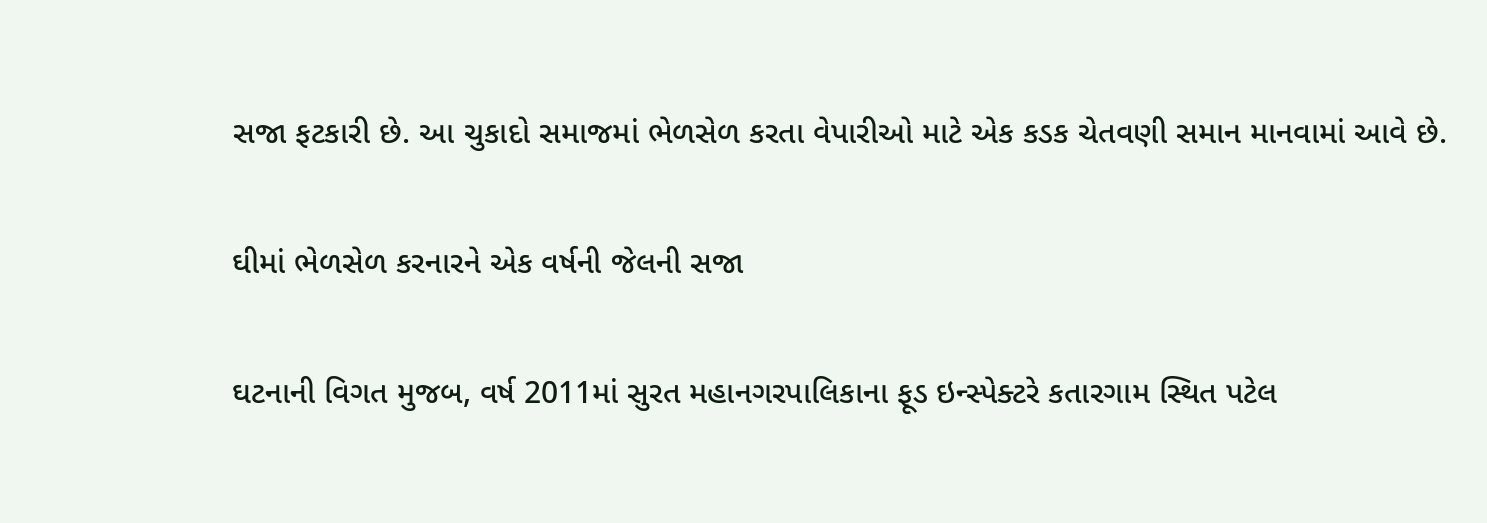સજા ફટકારી છે. આ ચુકાદો સમાજમાં ભેળસેળ કરતા વેપારીઓ માટે એક કડક ચેતવણી સમાન માનવામાં આવે છે.

ઘીમાં ભેળસેળ કરનારને એક વર્ષની જેલની સજા

ઘટનાની વિગત મુજબ, વર્ષ 2011માં સુરત મહાનગરપાલિકાના ફૂડ ઇન્સ્પેક્ટરે કતારગામ સ્થિત પટેલ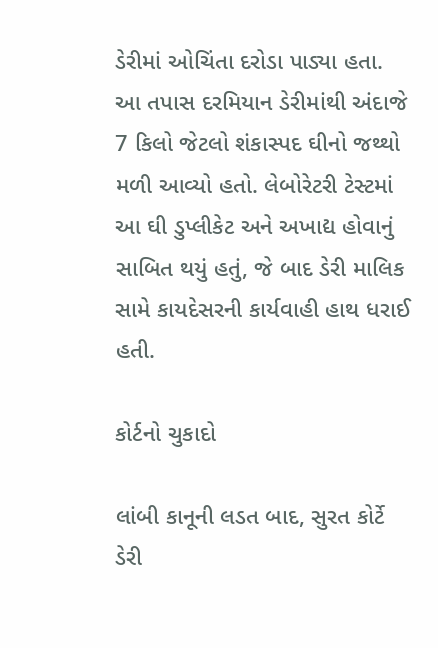ડેરીમાં ઓચિંતા દરોડા પાડ્યા હતા. આ તપાસ દરમિયાન ડેરીમાંથી અંદાજે 7 કિલો જેટલો શંકાસ્પદ ઘીનો જથ્થો મળી આવ્યો હતો. લેબોરેટરી ટેસ્ટમાં આ ઘી ડુપ્લીકેટ અને અખાદ્ય હોવાનું સાબિત થયું હતું, જે બાદ ડેરી માલિક સામે કાયદેસરની કાર્યવાહી હાથ ધરાઈ હતી.

કોર્ટનો ચુકાદો

લાંબી કાનૂની લડત બાદ, સુરત કોર્ટે ડેરી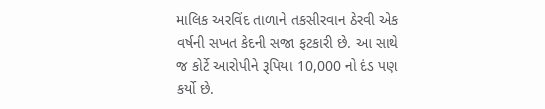માલિક અરવિંદ તાળાને તકસીરવાન ઠેરવી એક વર્ષની સખત કેદની સજા ફટકારી છે. આ સાથે જ કોર્ટે આરોપીને રૂપિયા 10,000 નો દંડ પણ કર્યો છે.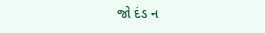જો દંડ ન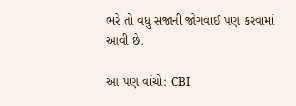ભરે તો વધુ સજાની જોગવાઈ પણ કરવામાં આવી છે.

આ પણ વાંચો: CBI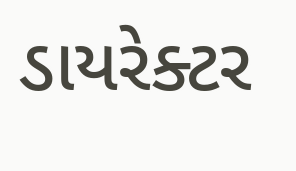ડાયરેક્ટર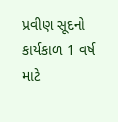પ્રવીણ સૂદનો કાર્યકાળ 1 વર્ષ માટે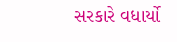સરકારે વધાર્યો